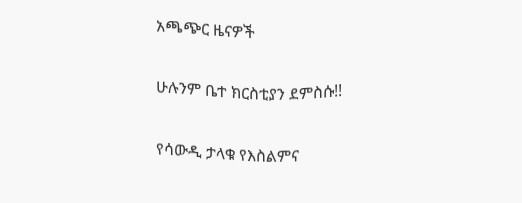አጫጭር ዜናዎች

ሁሉንም ቤተ ክርስቲያን ደምስሱ!!

የሳውዲ ታላቁ የእስልምና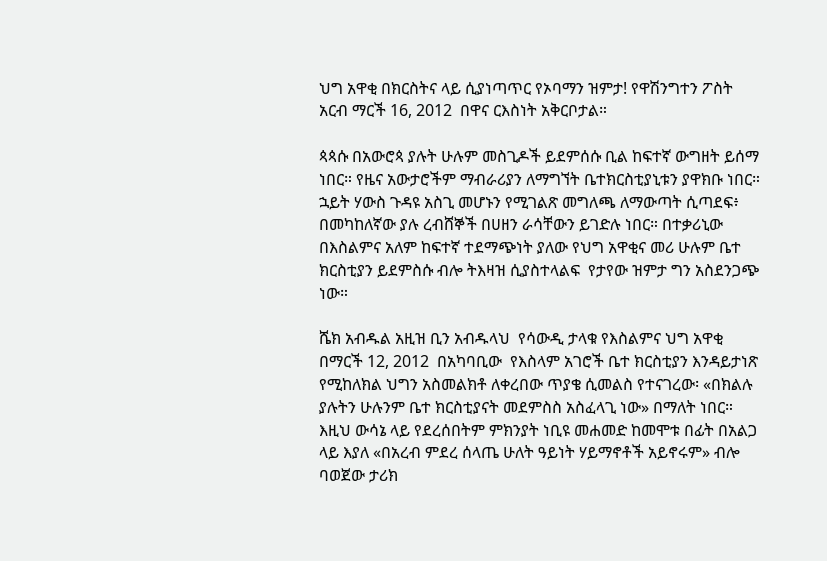ህግ አዋቂ በክርስትና ላይ ሲያነጣጥር የኦባማን ዝምታ! የዋሽንግተን ፖስት አርብ ማርች 16, 2012  በዋና ርእስነት አቅርቦታል።

ጳጳሱ በአውሮጳ ያሉት ሁሉም መስጊዶች ይደምሰሱ ቢል ከፍተኛ ውግዘት ይሰማ ነበር። የዜና አውታሮችም ማብራሪያን ለማግኘት ቤተክርስቲያኒቱን ያዋክቡ ነበር። ኋይት ሃውስ ጉዳዩ አስጊ መሆኑን የሚገልጽ መግለጫ ለማውጣት ሲጣደፍ፥ በመካከለኛው ያሉ ረብሸኞች በሀዘን ራሳቸውን ይገድሉ ነበር። በተቃሪኒው  በእስልምና አለም ከፍተኛ ተደማጭነት ያለው የህግ አዋቂና መሪ ሁሉም ቤተ ክርስቲያን ይደምስሱ ብሎ ትእዛዝ ሲያስተላልፍ  የታየው ዝምታ ግን አስደንጋጭ ነው።

ሼክ አብዱል አዚዝ ቢን አብዱላህ  የሳውዲ ታላቁ የእስልምና ህግ አዋቂ  በማርች 12, 2012  በአካባቢው  የእስላም አገሮች ቤተ ክርስቲያን እንዳይታነጽ የሚከለክል ህግን አስመልክቶ ለቀረበው ጥያቄ ሲመልስ የተናገረው፡ «በክልሉ ያሉትን ሁሉንም ቤተ ክርስቲያናት መደምስስ አስፈላጊ ነው» በማለት ነበር። እዚህ ውሳኔ ላይ የደረሰበትም ምክንያት ነቢዩ መሐመድ ከመሞቱ በፊት በአልጋ ላይ እያለ «በአረብ ምደረ ሰላጤ ሁለት ዓይነት ሃይማኖቶች አይኖሩም» ብሎ ባወጀው ታሪክ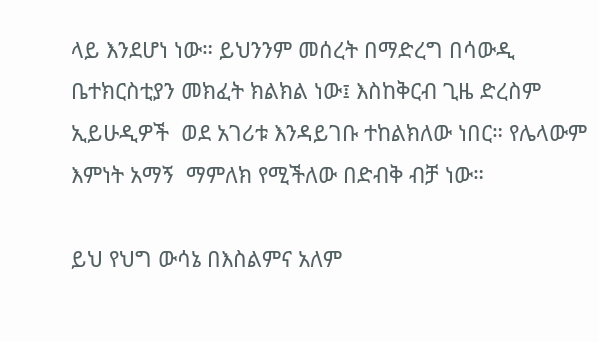ላይ እንደሆነ ነው። ይህንንም መሰረት በማድረግ በሳውዲ ቤተክርስቲያን መክፈት ክልክል ነው፤ እስከቅርብ ጊዜ ድረስም ኢይሁዲዎች  ወደ አገሪቱ እንዳይገቡ ተከልክለው ነበር። የሌላውም እምነት አማኝ  ማምለክ የሚችለው በድብቅ ብቻ ነው።

ይህ የህግ ውሳኔ በእስልምና አለም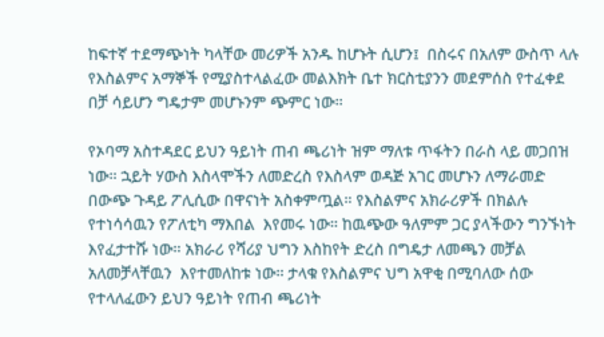ከፍተኛ ተደማጭነት ካላቸው መሪዎች አንዱ ከሆኑት ሲሆን፤  በስሩና በአለም ውስጥ ላሉ የእስልምና አማኞች የሚያስተላልፈው መልእክት ቤተ ክርስቲያንን መደምሰስ የተፈቀደ በቻ ሳይሆን ግዴታም መሆኑንም ጭምር ነው።

የኦባማ አስተዳደር ይህን ዓይነት ጠብ ጫሪነት ዝም ማለቱ ጥፋትን በራስ ላይ መጋበዝ ነው። ኋይት ሃውስ እስላሞችን ለመድረስ የእስላም ወዳጅ አገር መሆኑን ለማራመድ በውጭ ጉዳይ ፖሊሲው በዋናነት አስቀምጧል። የእስልምና አክራሪዎች በክልሉ የተነሳሳዉን የፖለቲካ ማእበል  እየመሩ ነው። ከዉጭው ዓለምም ጋር ያላችውን ግንኙነት እየፈታተሹ ነው። አክራሪ የሻሪያ ህግን እስከየት ድረስ በግዴታ ለመጫን መቻል አለመቻላቸዉን  እየተመለከቱ ነው። ታላቁ የእስልምና ህግ አዋቂ በሚባለው ሰው የተላለፈውን ይህን ዓይነት የጠብ ጫሪነት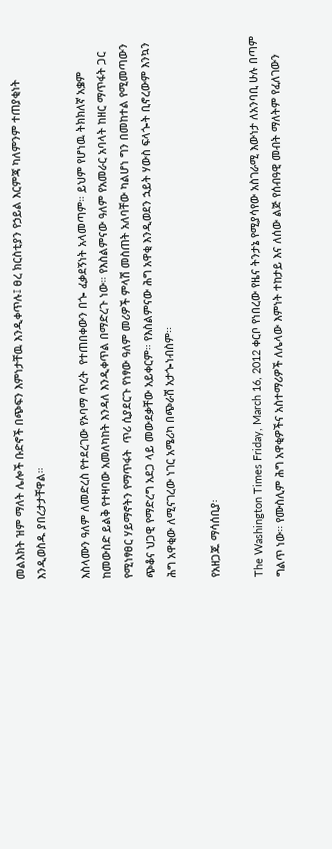መልእክት ዝም ማለት ሌሎች ቡድኖች በጭፍን እምነታቸዉ እንዲቀጥሉ፤ ፀረ ክርስቲያን የኃይል እርምጃ ካለምንም ተጠያቂነት እንዲወስዱ ያበረታታቸዋል።

እስላሙን ዓለም ለመድረስ የተደረገው የኦባማ ጥረት  የተጠበቀውን በጐ ፈቃደኝነት አላመጣም። ይህም የሆነዉ ትክክለኛ አቌም ከመውስድ ይልቅ የተዛባው አመለካከት እንዳለ እንዲቀጥል በማድረጉ ነው። የእስልምናው ዓለም የአመራር አባላት ከዘር ማጥፋት ጋር የሚነፃፀር ሃይማኖትን የማጥፋት  ጥሪ ሲያደርጉ የነፃው ዓለም መሪዎች ምላሽ መስጠት አለባቸው ካልሆነ ግን በመከተል የሚመጣውን ጭቆና ህጋዊ የማድረግ አደጋ ላይ መውደቃቸው አይቀርም። የእስልምናው ሕግ አዋቂ እንዲወደን ኋይት ሃውስ ፍላጐት ቢኖረውም እንኳን ሕግ አዋቂው ለሚናገረው ነገር አሜሪካ በጭራሽ አታጐነብስም፡፡

የአዘጋጁ ማሳሰቢያ፡

The Washington Times Friday, March 16, 2012 ቀርቦ የነበረው የዜና ትንታኔ የሚያሳየው አስገራሚ እውነታ ለአንባቢ ሁሉ በጣም ግልጥ ነው፡፡ የሙስሊም ሕግ አዋቂዎችና አስተማሪዎች ለሌላው እምነት ተከታይ እና ለሰው ልጅ የሰብዓዊ መብት ማለትም የፈለገውን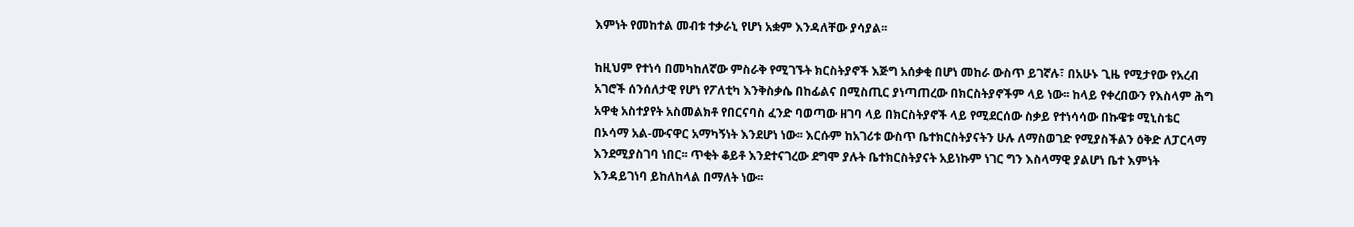እምነት የመከተል መብቱ ተቃራኒ የሆነ አቋም እንዳለቸው ያሳያል፡፡

ከዚህም የተነሳ በመካከለኛው ምስራቅ የሚገኙት ክርስትያኖች እጅግ አሰቃቂ በሆነ መከራ ውስጥ ይገኛሉ፣ በአሁኑ ጊዜ የሚታየው የአረብ አገሮች ሰንሰለታዊ የሆነ የፖለቲካ እንቅስቃሴ በከፊልና በሚስጢር ያነጣጠረው በክርስትያኖችም ላይ ነው፡፡ ከላይ የቀረበውን የእስላም ሕግ አዋቂ አስተያየት አስመልክቶ የበርናባስ ፈንድ ባወጣው ዘገባ ላይ በክርስትያኖች ላይ የሚደርሰው ስቃይ የተነሳሳው በኩዌቱ ሚኒስቴር በኦሳማ አል-ሙናዋር አማካኝነት እንደሆነ ነው፡፡ እርሱም ከአገሪቱ ውስጥ ቤተክርስትያናትን ሁሉ ለማስወገድ የሚያስችልን ዕቅድ ለፓርላማ እንደሚያስገባ ነበር፡፡ ጥቂት ቆይቶ እንደተናገረው ደግሞ ያሉት ቤተክርስትያናት አይነኩም ነገር ግን እስላማዊ ያልሆነ ቤተ እምነት እንዳይገነባ ይከለከላል በማለት ነው፡፡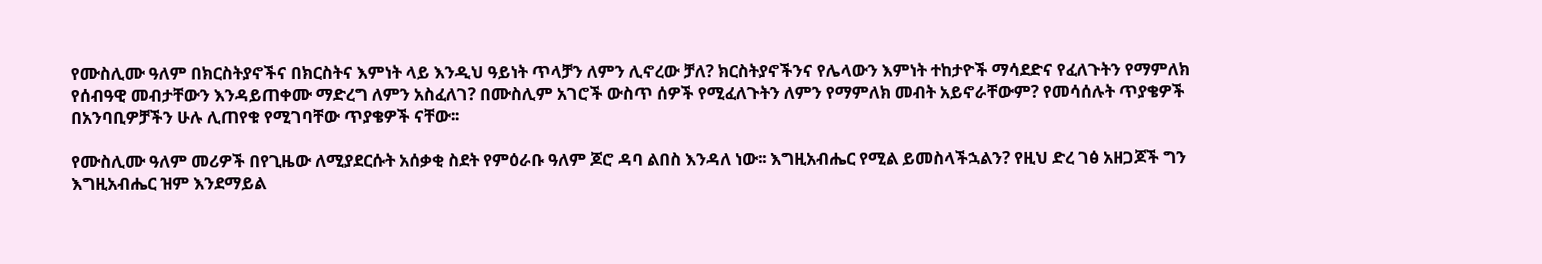የሙስሊሙ ዓለም በክርስትያኖችና በክርስትና እምነት ላይ እንዲህ ዓይነት ጥላቻን ለምን ሊኖረው ቻለ? ክርስትያኖችንና የሌላውን እምነት ተከታዮች ማሳደድና የፈለጉትን የማምለክ የሰብዓዊ መብታቸውን እንዳይጠቀሙ ማድረግ ለምን አስፈለገ? በሙስሊም አገሮች ውስጥ ሰዎች የሚፈለጉትን ለምን የማምለክ መብት አይኖራቸውም? የመሳሰሉት ጥያቄዎች በአንባቢዎቻችን ሁሉ ሊጠየቁ የሚገባቸው ጥያቄዎች ናቸው፡፡

የሙስሊሙ ዓለም መሪዎች በየጊዜው ለሚያደርሱት አሰቃቂ ስደት የምዕራቡ ዓለም ጆሮ ዳባ ልበስ እንዳለ ነው፡፡ እግዚአብሔር የሚል ይመስላችኋልን? የዚህ ድረ ገፅ አዘጋጆች ግን እግዚአብሔር ዝም እንደማይል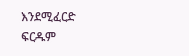እንደሚፈርድ ፍርዱም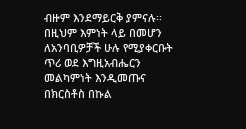ብዙም እንደማይርቅ ያምናሉ፡፡ በዚህም እምነት ላይ በመሆን ለአንባቢዎቻች ሁሉ የሚያቀርቡት ጥሪ ወደ እግዚአብሔርን መልካምነት እንዲመጡና በክርስቶስ በኩል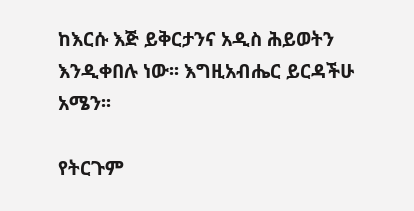ከእርሱ እጅ ይቅርታንና አዲስ ሕይወትን እንዲቀበሉ ነው፡፡ እግዚአብሔር ይርዳችሁ አሜን፡፡

የትርጉም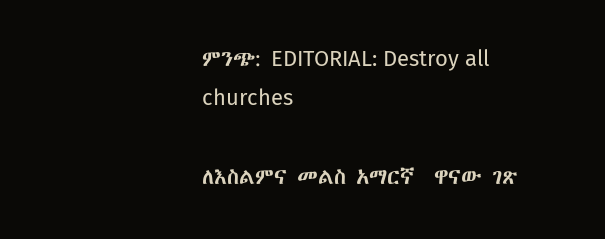ምንጭ: EDITORIAL: Destroy all churches

ለእስልምና መልስ አማርኛ  ዋናው ገጽ